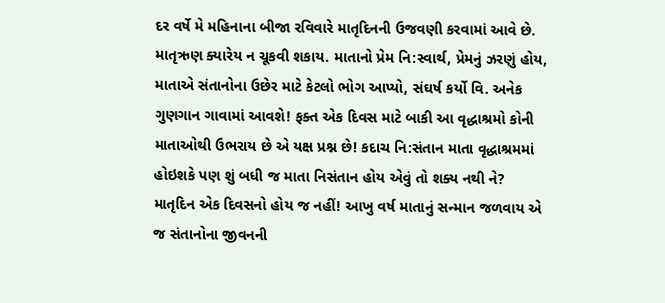દર વર્ષે મે મહિનાના બીજા રવિવારે માતૃદિનની ઉજવણી કરવામાં આવે છે. માતૃઋણ ક્યારેય ન ચૂકવી શકાય. માતાનો પ્રેમ નિ:સ્વાર્થ, પ્રેમનું ઝરણું હોય, માતાએ સંતાનોના ઉછેર માટે કેટલો ભોગ આપ્યો, સંઘર્ષ કર્યો વિ. અનેક ગુણગાન ગાવામાં આવશે! ફક્ત એક દિવસ માટે બાકી આ વૃદ્ધાશ્રમો કોની માતાઓથી ઉભરાય છે એ યક્ષ પ્રશ્ન છે! કદાચ નિ:સંતાન માતા વૃદ્ધાશ્રમમાં હોઇશકે પણ શું બધી જ માતા નિસંતાન હોય એવું તો શક્ય નથી ને?
માતૃદિન એક દિવસનો હોય જ નહીં! આખુ વર્ષ માતાનું સન્માન જળવાય એ જ સંતાનોના જીવનની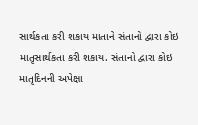સાર્થકતા કરી શકાય માતાને સંતાનો દ્વારા કોઇ માતૃસાર્થકતા કરી શકાય. સંતાનો દ્વારા કોઇ માતૃદિનની અપેક્ષા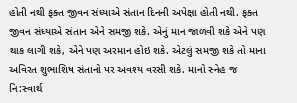હોતી નથી ફક્ત જીવન સંધ્યાએ સંતાન દિનની અપેક્ષા હોતી નથી. ફક્ત જીવન સંધ્યાએ સંતાન એને સમજી શકે. એનું માન જાળવી શકે એને પણ થાક લાગી શકે, એને પણ અરમાન હોઇ શકે. એટલું સમજી શકે તો માના અવિરત શુભાશિષ સંતાનો પર અવશ્ય વરસી શકે. માનો સ્નેહ જ નિ:સ્વાર્થ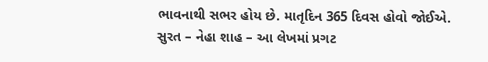ભાવનાથી સભર હોય છે. માતૃદિન 365 દિવસ હોવો જોઈએ.
સુરત – નેહા શાહ – આ લેખમાં પ્રગટ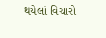થયેલાં વિચારો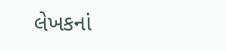લેખકનાં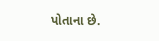પોતાના છે.